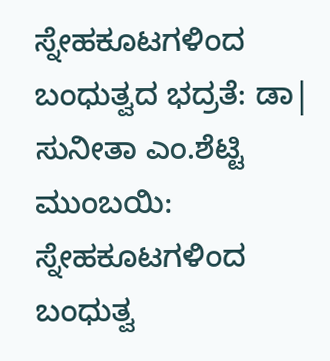ಸ್ನೇಹಕೂಟಗಳಿಂದ ಬಂಧುತ್ವದ ಭದ್ರತೆ: ಡಾ| ಸುನೀತಾ ಎಂ.ಶೆಟ್ಟಿ
ಮುಂಬಯಿ: ಸ್ನೇಹಕೂಟಗಳಿಂದ ಬಂಧುತ್ವ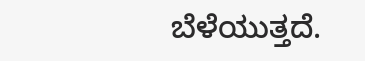ಬೆಳೆಯುತ್ತದೆ.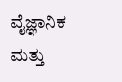ವೈಜ್ಞಾನಿಕ ಮತ್ತು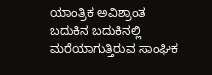ಯಾಂತ್ರಿಕ ಅವಿಶ್ರಾಂತ ಬದುಕಿನ ಬದುಕಿನಲ್ಲಿ ಮರೆಯಾಗುತ್ತಿರುವ ಸಾಂಘಿಕ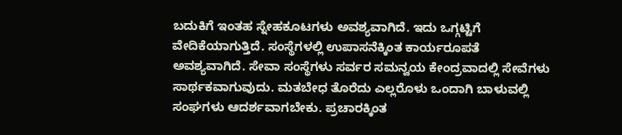ಬದುಕಿಗೆ ಇಂತಹ ಸ್ನೇಹಕೂಟಗಳು ಅವಶ್ಯವಾಗಿದೆ. ಇದು ಒಗ್ಗಟ್ಟಿಗೆ ವೇದಿಕೆಯಾಗುತ್ತಿದೆ. ಸಂಸ್ಥೆಗಳಲ್ಲಿ ಉಪಾಸನೆಕ್ಕಿಂತ ಕಾರ್ಯರೂಪತೆ ಅವಶ್ಯವಾಗಿದೆ. ಸೇವಾ ಸಂಸ್ಥೆಗಳು ಸರ್ವರ ಸಮನ್ವಯ ಕೇಂದ್ರವಾದಲ್ಲಿ ಸೇವೆಗಳು ಸಾರ್ಥಕವಾಗುವುದು. ಮತಬೇಧ ತೊರೆದು ಎಲ್ಲರೊಳು ಒಂದಾಗಿ ಬಾಳುವಲ್ಲಿ ಸಂಘಗಳು ಆದರ್ಶವಾಗಬೇಕು. ಪ್ರಚಾರಕ್ಕಿಂತ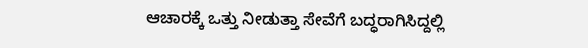ಆಚಾರಕ್ಕೆ ಒತ್ತು ನೀಡುತ್ತಾ ಸೇವೆಗೆ ಬದ್ಧರಾಗಿಸಿದ್ದಲ್ಲಿ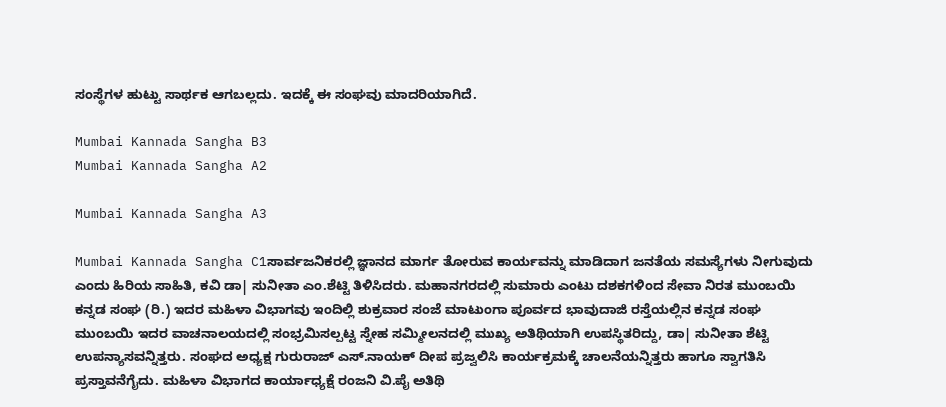ಸಂಸ್ಥೆಗಳ ಹುಟ್ಟು ಸಾರ್ಥಕ ಆಗಬಲ್ಲದು. ಇದಕ್ಕೆ ಈ ಸಂಘವು ಮಾದರಿಯಾಗಿದೆ.

Mumbai Kannada Sangha B3
Mumbai Kannada Sangha A2

Mumbai Kannada Sangha A3

Mumbai Kannada Sangha C1ಸಾರ್ವಜನಿಕರಲ್ಲಿ ಜ್ಞಾನದ ಮಾರ್ಗ ತೋರುವ ಕಾರ್ಯವನ್ನು ಮಾಡಿದಾಗ ಜನತೆಯ ಸಮಸ್ಯೆಗಳು ನೀಗುವುದು ಎಂದು ಹಿರಿಯ ಸಾಹಿತಿ, ಕವಿ ಡಾ| ಸುನೀತಾ ಎಂ.ಶೆಟ್ಟಿ ತಿಳಿಸಿದರು. ಮಹಾನಗರದಲ್ಲಿ ಸುಮಾರು ಎಂಟು ದಶಕಗಳಿಂದ ಸೇವಾ ನಿರತ ಮುಂಬಯಿ ಕನ್ನಡ ಸಂಘ (ರಿ.) ಇದರ ಮಹಿಳಾ ವಿಭಾಗವು ಇಂದಿಲ್ಲಿ ಶುಕ್ರವಾರ ಸಂಜೆ ಮಾಟುಂಗಾ ಪೂರ್ವದ ಭಾವುದಾಜಿ ರಸ್ತೆಯಲ್ಲಿನ ಕನ್ನಡ ಸಂಘ ಮುಂಬಯಿ ಇದರ ವಾಚನಾಲಯದಲ್ಲಿ ಸಂಭ್ರಮಿಸಲ್ಪಟ್ಟ ಸ್ನೇಹ ಸಮ್ಮೀಲನದಲ್ಲಿ ಮುಖ್ಯ ಅತಿಥಿಯಾಗಿ ಉಪಸ್ಥಿತರಿದ್ದು, ಡಾ| ಸುನೀತಾ ಶೆಟ್ಟಿ ಉಪನ್ಯಾಸವನ್ನಿತ್ತರು. ಸಂಘದ ಅಧ್ಯಕ್ಷ ಗುರುರಾಜ್ ಎಸ್.ನಾಯಕ್ ದೀಪ ಪ್ರಜ್ವಲಿಸಿ ಕಾರ್ಯಕ್ರಮಕ್ಕೆ ಚಾಲನೆಯನ್ನಿತ್ತರು ಹಾಗೂ ಸ್ವಾಗತಿಸಿ ಪ್ರಸ್ತಾವನೆಗೈದು. ಮಹಿಳಾ ವಿಭಾಗದ ಕಾರ್ಯಾಧ್ಯಕ್ಷೆ ರಂಜನಿ ವಿ.ಪೈ ಅತಿಥಿ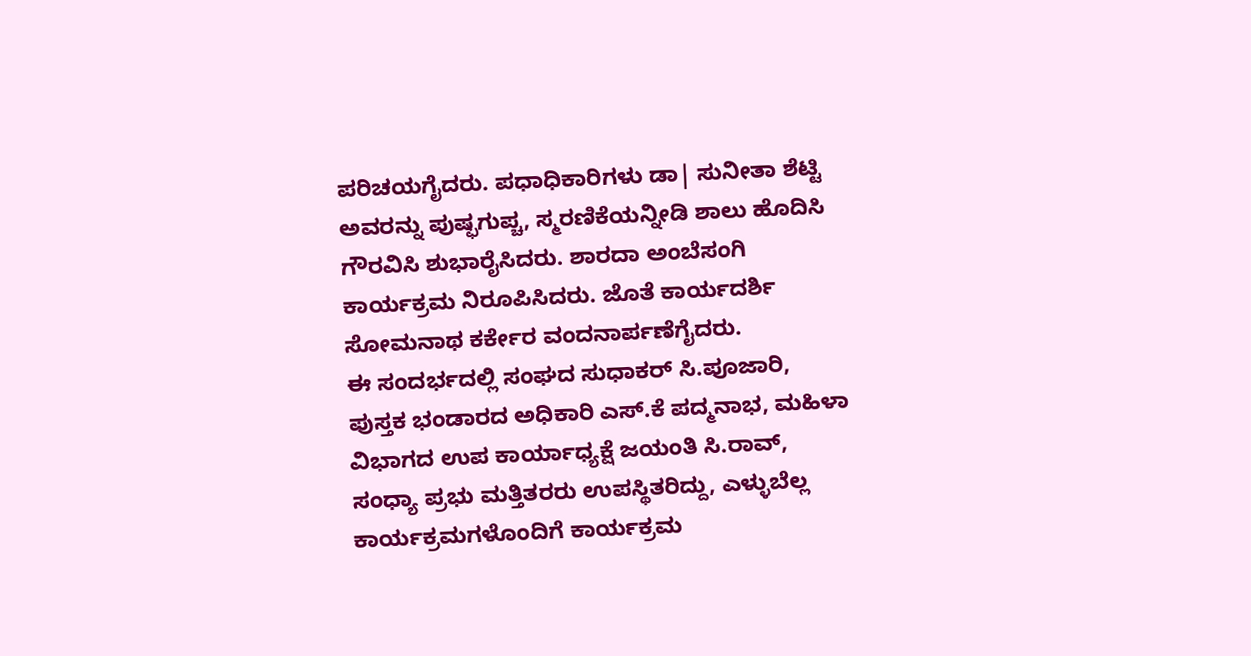ಪರಿಚಯಗೈದರು. ಪಧಾಧಿಕಾರಿಗಳು ಡಾ| ಸುನೀತಾ ಶೆಟ್ಟಿ ಅವರನ್ನು ಪುಷ್ಫಗುಪ್ಚ, ಸ್ಮರಣಿಕೆಯನ್ನೀಡಿ ಶಾಲು ಹೊದಿಸಿ ಗೌರವಿಸಿ ಶುಭಾರೈಸಿದರು. ಶಾರದಾ ಅಂಬೆಸಂಗಿ ಕಾರ್ಯಕ್ರಮ ನಿರೂಪಿಸಿದರು. ಜೊತೆ ಕಾರ್ಯದರ್ಶಿ ಸೋಮನಾಥ ಕರ್ಕೇರ ವಂದನಾರ್ಪಣೆಗೈದರು.
ಈ ಸಂದರ್ಭದಲ್ಲಿ ಸಂಘದ ಸುಧಾಕರ್ ಸಿ.ಪೂಜಾರಿ, ಪುಸ್ತಕ ಭಂಡಾರದ ಅಧಿಕಾರಿ ಎಸ್.ಕೆ ಪದ್ಮನಾಭ, ಮಹಿಳಾ ವಿಭಾಗದ ಉಪ ಕಾರ್ಯಾಧ್ಯಕ್ಷೆ ಜಯಂತಿ ಸಿ.ರಾವ್, ಸಂಧ್ಯಾ ಪ್ರಭು ಮತ್ತಿತರರು ಉಪಸ್ಥಿತರಿದ್ದು, ಎಳ್ಳುಬೆಲ್ಲ ಕಾರ್ಯಕ್ರಮಗಳೊಂದಿಗೆ ಕಾರ್ಯಕ್ರಮ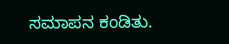ಸಮಾಪನ ಕಂಡಿತು.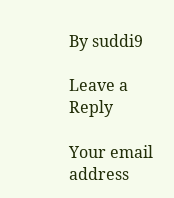By suddi9

Leave a Reply

Your email address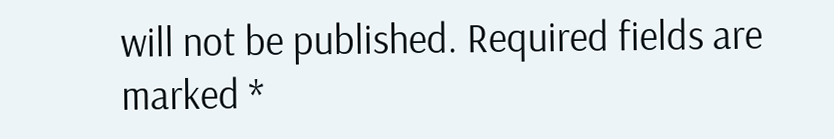will not be published. Required fields are marked *